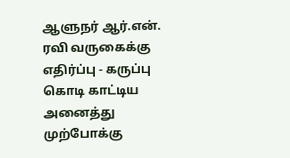ஆளுநர் ஆர்.என். ரவி வருகைக்கு எதிர்ப்பு - கருப்பு கொடி காட்டிய அனைத்து முற்போக்கு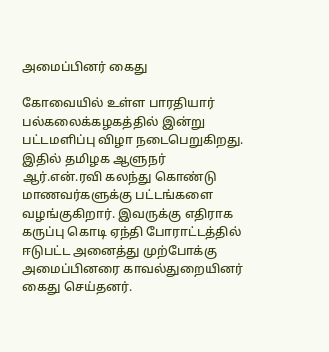அமைப்பினர் கைது

கோவையில் உள்ள பாரதியார் பல்கலைக்கழகத்தில் இன்று பட்டமளிப்பு விழா நடைபெறுகிறது. இதில் தமிழக ஆளுநர் ஆர்.என்.ரவி கலந்து கொண்டு மாணவர்களுக்கு பட்டங்களை வழங்குகிறார். இவருக்கு எதிராக கருப்பு கொடி ஏந்தி போராட்டத்தில் ஈடுபட்ட அனைத்து முற்போக்கு அமைப்பினரை காவல்துறையினர் கைது செய்தனர்.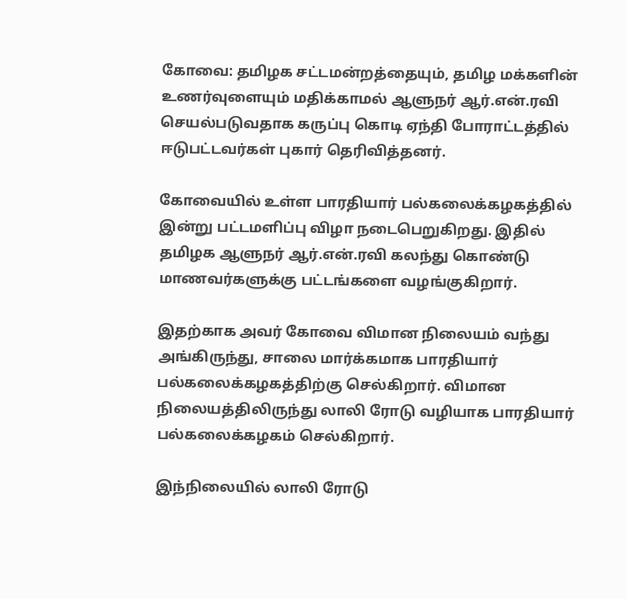கோவை: தமிழக சட்டமன்றத்தையும், தமிழ மக்களின் உணர்வுளையும் மதிக்காமல் ஆளுநர் ஆர்.என்.ரவி செயல்படுவதாக கருப்பு கொடி ஏந்தி போராட்டத்தில் ஈடுபட்டவர்கள் புகார் தெரிவித்தனர்.

கோவையில் உள்ள பாரதியார் பல்கலைக்கழகத்தில் இன்று பட்டமளிப்பு விழா நடைபெறுகிறது. இதில் தமிழக ஆளுநர் ஆர்.என்.ரவி கலந்து கொண்டு மாணவர்களுக்கு பட்டங்களை வழங்குகிறார்.

இதற்காக அவர் கோவை விமான நிலையம் வந்து அங்கிருந்து, சாலை மார்க்கமாக பாரதியார் பல்கலைக்கழகத்திற்கு செல்கிறார். விமான நிலையத்திலிருந்து லாலி ரோடு வழியாக பாரதியார் பல்கலைக்கழகம் செல்கிறார்.

இந்நிலையில் லாலி ரோடு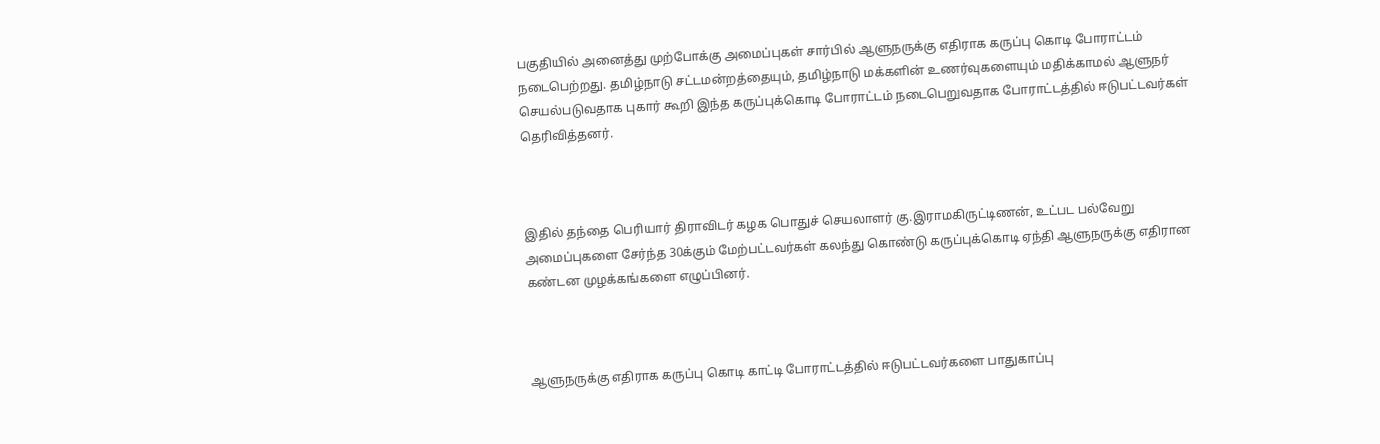பகுதியில் அனைத்து முற்போக்கு அமைப்புகள் சார்பில் ஆளுநருக்கு எதிராக கருப்பு கொடி போராட்டம் நடைபெற்றது. தமிழ்நாடு சட்டமன்றத்தையும், தமிழ்நாடு மக்களின் உணர்வுகளையும் மதிக்காமல் ஆளுநர் செயல்படுவதாக புகார் கூறி இந்த கருப்புக்கொடி போராட்டம் நடைபெறுவதாக போராட்டத்தில் ஈடுபட்டவர்கள் தெரிவித்தனர்.



இதில் தந்தை பெரியார் திராவிடர் கழக பொதுச் செயலாளர் கு.இராமகிருட்டிணன், உட்பட பல்வேறு அமைப்புகளை சேர்ந்த 30க்கும் மேற்பட்டவர்கள் கலந்து கொண்டு கருப்புக்கொடி ஏந்தி ஆளுநருக்கு எதிரான கண்டன முழக்கங்களை எழுப்பினர்.



ஆளுநருக்கு எதிராக கருப்பு கொடி காட்டி போராட்டத்தில் ஈடுபட்டவர்களை பாதுகாப்பு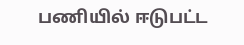பணியில் ஈடுபட்ட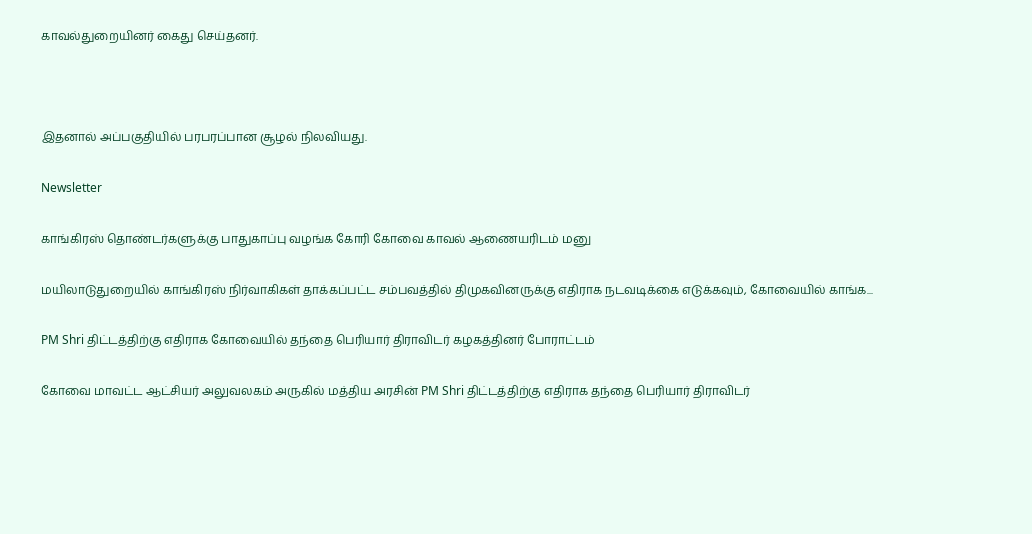காவல்துறையினர் கைது செய்தனர்.



இதனால் அப்பகுதியில் பரபரப்பான சூழல் நிலவியது.

Newsletter

காங்கிரஸ் தொண்டர்களுக்கு பாதுகாப்பு வழங்க கோரி கோவை காவல் ஆணையரிடம் மனு

மயிலாடுதுறையில் காங்கிரஸ் நிர்வாகிகள் தாக்கப்பட்ட சம்பவத்தில் திமுகவினருக்கு எதிராக நடவடிக்கை எடுக்கவும், கோவையில் காங்க...

PM Shri திட்டத்திற்கு எதிராக கோவையில் தந்தை பெரியார் திராவிடர் கழகத்தினர் போராட்டம்

கோவை மாவட்ட ஆட்சியர் அலுவலகம் அருகில் மத்திய அரசின் PM Shri திட்டத்திற்கு எதிராக தந்தை பெரியார் திராவிடர்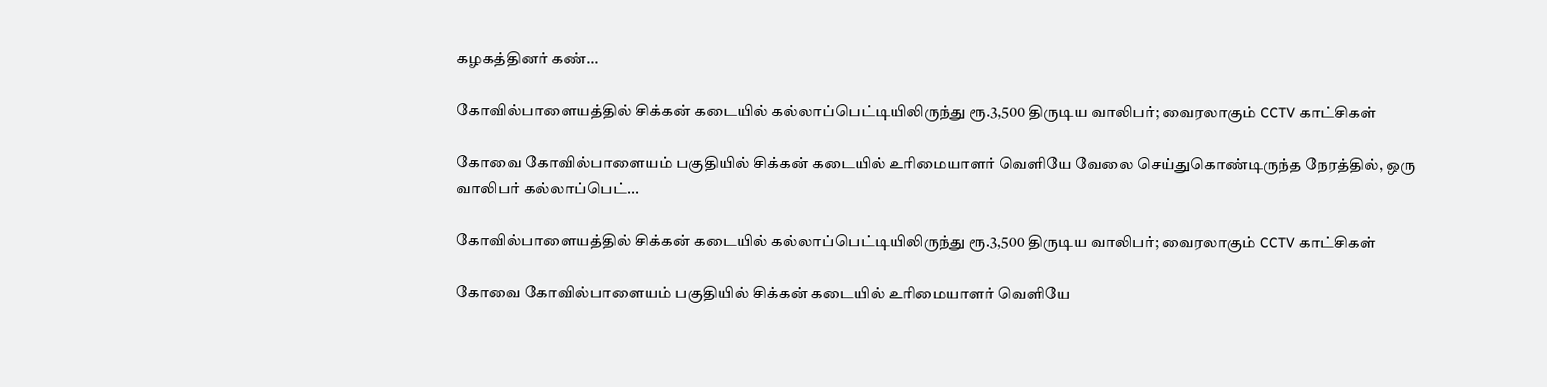கழகத்தினர் கண்...

கோவில்பாளையத்தில் சிக்கன் கடையில் கல்லாப்பெட்டியிலிருந்து ரூ.3,500 திருடிய வாலிபர்; வைரலாகும் CCTV காட்சிகள்

கோவை கோவில்பாளையம் பகுதியில் சிக்கன் கடையில் உரிமையாளர் வெளியே வேலை செய்துகொண்டிருந்த நேரத்தில், ஒரு வாலிபர் கல்லாப்பெட்...

கோவில்பாளையத்தில் சிக்கன் கடையில் கல்லாப்பெட்டியிலிருந்து ரூ.3,500 திருடிய வாலிபர்; வைரலாகும் CCTV காட்சிகள்

கோவை கோவில்பாளையம் பகுதியில் சிக்கன் கடையில் உரிமையாளர் வெளியே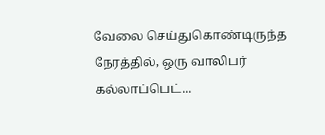வேலை செய்துகொண்டிருந்த நேரத்தில், ஒரு வாலிபர் கல்லாப்பெட்...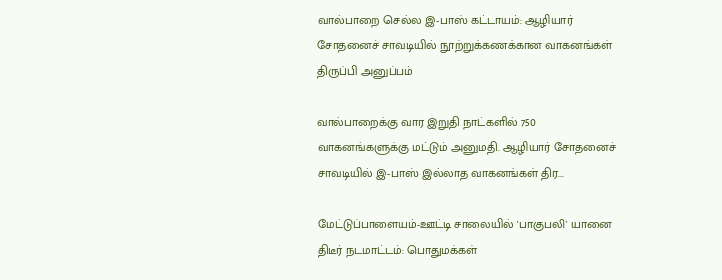வால்பாறை செல்ல இ-பாஸ் கட்டாயம்: ஆழியார் சோதனைச் சாவடியில் நூற்றுக்கணக்கான வாகனங்கள் திருப்பி அனுப்பம்

வால்பாறைக்கு வார இறுதி நாட்களில் 750 வாகனங்களுக்கு மட்டும் அனுமதி. ஆழியார் சோதனைச் சாவடியில் இ-பாஸ் இல்லாத வாகனங்கள் திர...

மேட்டுப்பாளையம்-ஊட்டி சாலையில் 'பாகுபலி' யானை திடீர் நடமாட்டம்: பொதுமக்கள்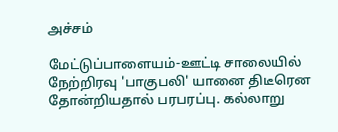அச்சம்

மேட்டுப்பாளையம்-ஊட்டி சாலையில் நேற்றிரவு 'பாகுபலி' யானை திடீரென தோன்றியதால் பரபரப்பு. கல்லாறு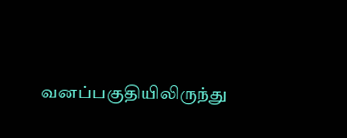வனப்பகுதியிலிருந்து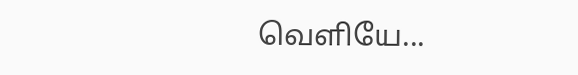வெளியே...